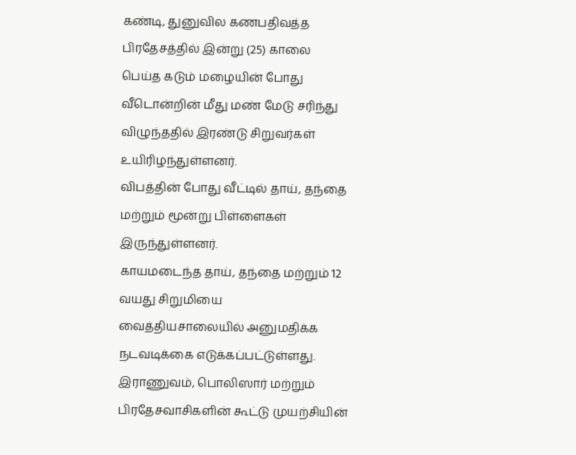கண்டி, துனுவில கணபதிவத்த பிரதேசத்தில் இன்று (25) காலை பெய்த கடும் மழையின் போது வீடொன்றின் மீது மண் மேடு சரிந்து விழுந்ததில் இரண்டு சிறுவர்கள் உயிரிழந்துள்ளனர்.
விபத்தின் போது வீட்டில் தாய், தந்தை மற்றும் மூன்று பிள்ளைகள் இருந்துள்ளனர்.
காயமடைந்த தாய், தந்தை மற்றும் 12 வயது சிறுமியை வைத்தியசாலையில் அனுமதிக்க நடவடிக்கை எடுக்கப்பட்டுள்ளது.
இராணுவம், பொலிஸார் மற்றும் பிரதேசவாசிகளின் கூட்டு முயற்சியின்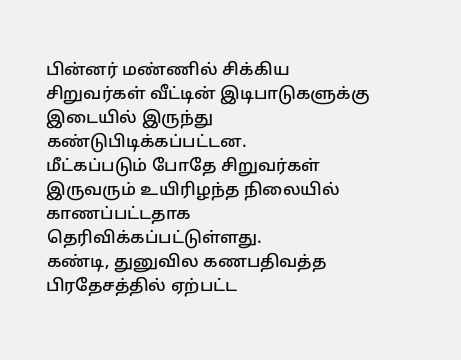பின்னர் மண்ணில் சிக்கிய சிறுவர்கள் வீட்டின் இடிபாடுகளுக்கு இடையில் இருந்து கண்டுபிடிக்கப்பட்டன.
மீட்கப்படும் போதே சிறுவர்கள் இருவரும் உயிரிழந்த நிலையில் காணப்பட்டதாக தெரிவிக்கப்பட்டுள்ளது.
கண்டி, துனுவில கணபதிவத்த பிரதேசத்தில் ஏற்பட்ட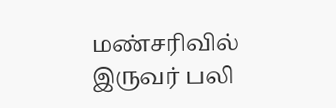மண்சரிவில் இருவர் பலி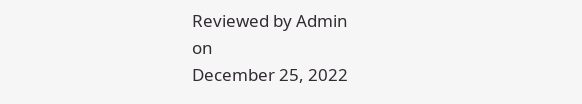Reviewed by Admin
on
December 25, 2022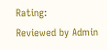Rating:
Reviewed by Admin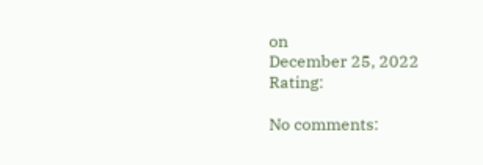on
December 25, 2022
Rating:

No comments: